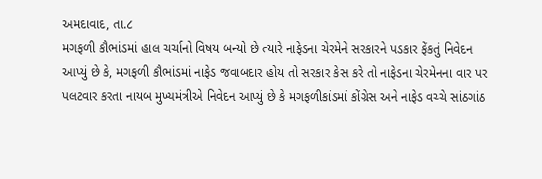અમદાવાદ, તા.૮
મગફળી કૌભાંડમાં હાલ ચર્ચાનો વિષય બન્યો છે ત્યારે નાફેડના ચેરમેને સરકારને પડકાર ફેંકતું નિવેદન આપ્યું છે કે, મગફળી કૌભાંડમાં નાફેડ જવાબદાર હોય તો સરકાર કેસ કરે તો નાફેડના ચેરમેનના વાર પર પલટવાર કરતા નાયબ મુખ્યમંત્રીએ નિવેદન આપ્યું છે કે મગફળીકાંડમાં કોંગ્રેસ અને નાફેડ વચ્ચે સાંઠગાંઠ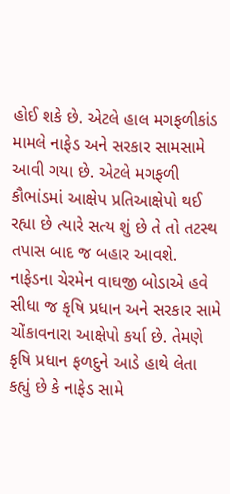હોઈ શકે છે. એટલે હાલ મગફળીકાંડ મામલે નાફેડ અને સરકાર સામસામે આવી ગયા છે. એટલે મગફળી કૌભાંડમાં આક્ષેપ પ્રતિઆક્ષેપો થઈ રહ્યા છે ત્યારે સત્ય શું છે તે તો તટસ્થ તપાસ બાદ જ બહાર આવશે.
નાફેડના ચેરમેન વાઘજી બોડાએ હવે સીધા જ કૃષિ પ્રધાન અને સરકાર સામે ચોંકાવનારા આક્ષેપો કર્યા છે. તેમણે કૃષિ પ્રધાન ફળદુને આડે હાથે લેતા કહ્યું છે કે નાફેડ સામે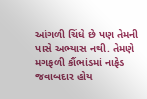આંગળી ચિંધે છે પણ તેમની પાસે અભ્યાસ નથી. તેમણે મગફળી કૌંભાંડમાં નાફેડ જવાબદાર હોય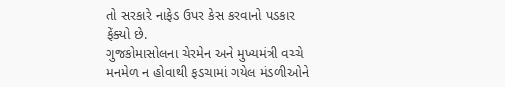તો સરકારે નાફેડ ઉપર કેસ કરવાનો પડકાર ફેંક્યો છે.
ગુજકોમાસોલના ચેરમેન અને મુખ્યમંત્રી વચ્ચે મનમેળ ન હોવાથી ફડચામાં ગયેલ મંડળીઓને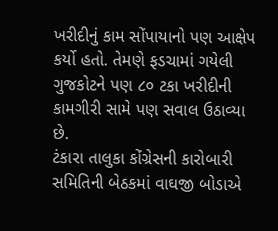ખરીદીનું કામ સોંપાયાનો પણ આક્ષેપ કર્યો હતો. તેમણે ફડચામાં ગયેલી ગુજકોટને પણ ૮૦ ટકા ખરીદીની કામગીરી સામે પણ સવાલ ઉઠાવ્યા છે.
ટંકારા તાલુકા કોંગ્રેસની કારોબારી સમિતિની બેઠકમાં વાઘજી બોડાએ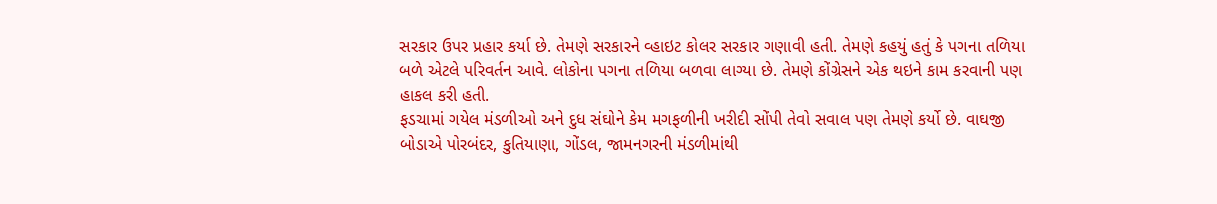સરકાર ઉપર પ્રહાર કર્યા છે. તેમણે સરકારને વ્હાઇટ કોલર સરકાર ગણાવી હતી. તેમણે કહયું હતું કે પગના તળિયા બળે એટલે પરિવર્તન આવે. લોકોના પગના તળિયા બળવા લાગ્યા છે. તેમણે કોંગ્રેસને એક થઇને કામ કરવાની પણ હાકલ કરી હતી.
ફડચામાં ગયેલ મંડળીઓ અને દુધ સંઘોને કેમ મગફળીની ખરીદી સોંપી તેવો સવાલ પણ તેમણે કર્યો છે. વાઘજી બોડાએ પોરબંદર, કુતિયાણા, ગોંડલ, જામનગરની મંડળીમાંથી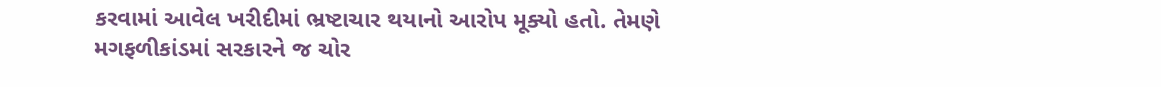કરવામાં આવેલ ખરીદીમાં ભ્રષ્ટાચાર થયાનો આરોપ મૂક્યો હતો. તેમણે મગફળીકાંડમાં સરકારને જ ચોર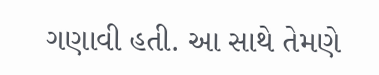ગણાવી હતી. આ સાથે તેમણે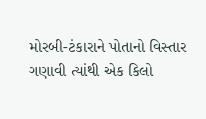મોરબી-ટંકારાને પોતાનો વિસ્તાર ગણાવી ત્યાંથી એક કિલો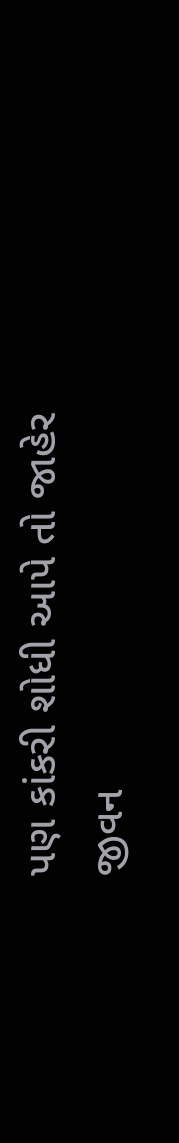પણ કાંકરી શોધી આપે તો જાહેર જીવન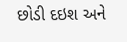છોડી દઇશ અને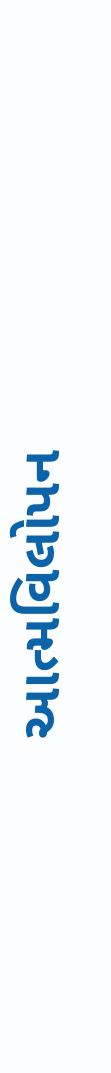આત્મવિલોપન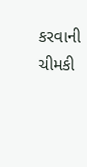કરવાની ચીમકી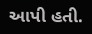આપી હતી.